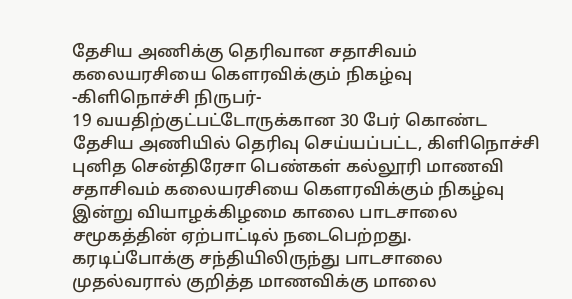தேசிய அணிக்கு தெரிவான சதாசிவம் கலையரசியை கெளரவிக்கும் நிகழ்வு
-கிளிநொச்சி நிருபர்-
19 வயதிற்குட்பட்டோருக்கான 30 பேர் கொண்ட தேசிய அணியில் தெரிவு செய்யப்பட்ட, கிளிநொச்சி புனித சென்திரேசா பெண்கள் கல்லூரி மாணவி சதாசிவம் கலையரசியை கெளரவிக்கும் நிகழ்வு இன்று வியாழக்கிழமை காலை பாடசாலை சமூகத்தின் ஏற்பாட்டில் நடைபெற்றது.
கரடிப்போக்கு சந்தியிலிருந்து பாடசாலை முதல்வரால் குறித்த மாணவிக்கு மாலை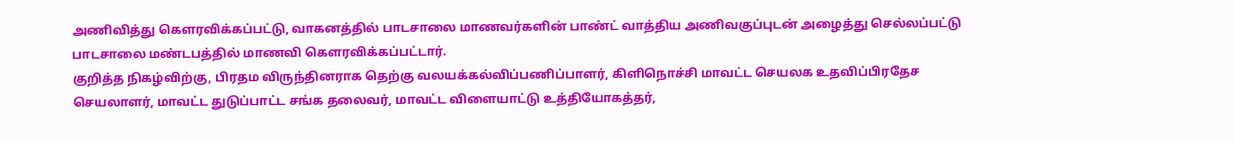அணிவித்து கெளரவிக்கப்பட்டு, வாகனத்தில் பாடசாலை மாணவர்களின் பாண்ட் வாத்திய அணிவகுப்புடன் அழைத்து செல்லப்பட்டு பாடசாலை மண்டபத்தில் மாணவி கெளரவிக்கப்பட்டார்.
குறித்த நிகழ்விற்கு, பிரதம விருந்தினராக தெற்கு வலயக்கல்விப்பணிப்பாளர், கிளிநொச்சி மாவட்ட செயலக உதவிப்பிரதேச செயலாளர், மாவட்ட துடுப்பாட்ட சங்க தலைவர், மாவட்ட விளையாட்டு உத்தியோகத்தர்,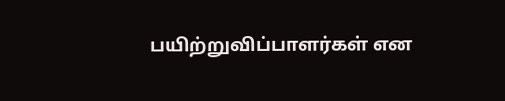பயிற்றுவிப்பாளர்கள் என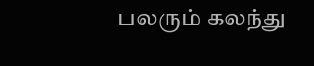பலரும் கலந்து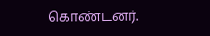கொண்டனர்.